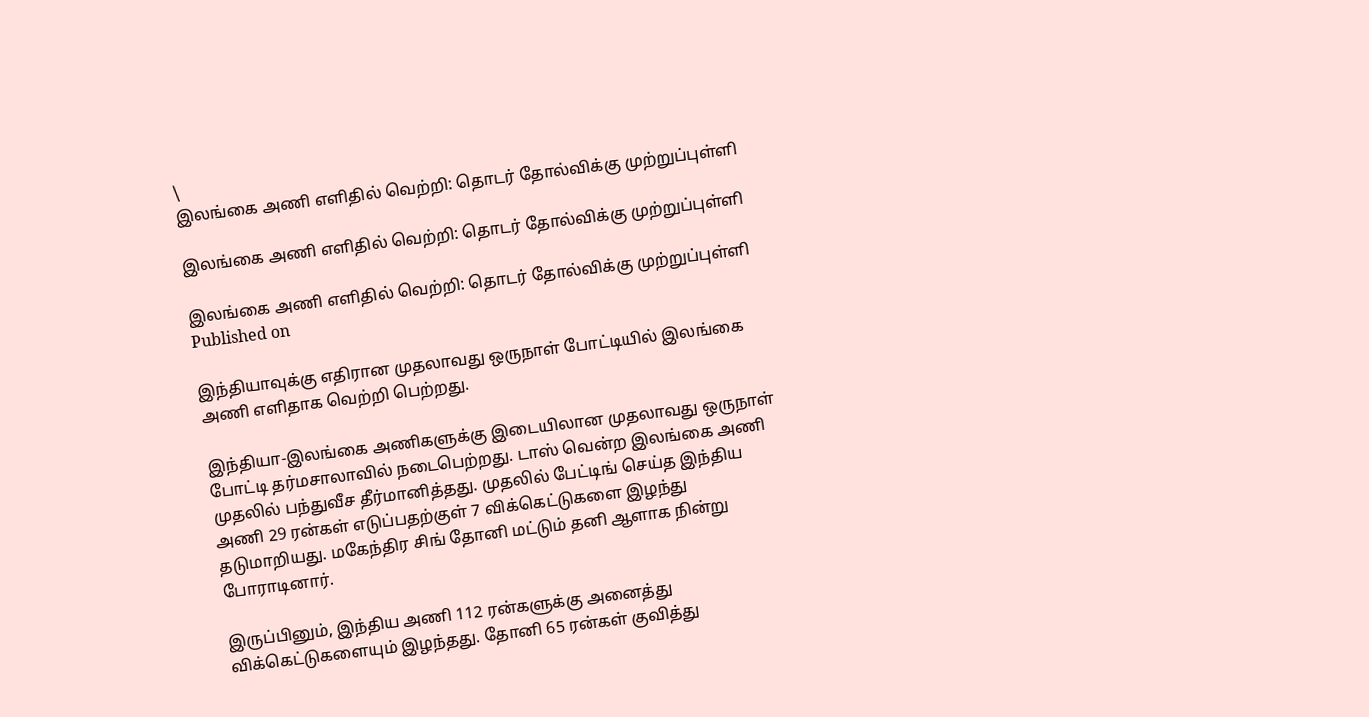\
இலங்கை அணி எளிதில் வெற்றி: தொடர் தோல்விக்கு முற்றுப்புள்ளி

இலங்கை அணி எளிதில் வெற்றி: தொடர் தோல்விக்கு முற்றுப்புள்ளி

இலங்கை அணி எளிதில் வெற்றி: தொடர் தோல்விக்கு முற்றுப்புள்ளி
Published on

இந்தியாவுக்கு எதிரான முதலாவது ஒருநாள் போட்டியில் இலங்கை அணி எளிதாக வெற்றி பெற்றது.

இந்தியா-இலங்கை அணிகளுக்கு இடையிலான முதலாவது ஒருநாள் போட்டி தர்மசாலாவில் நடைபெற்றது. டாஸ் வென்ற இலங்கை அணி முதலில் பந்துவீச தீர்மானித்தது. முதலில் பேட்டிங் செய்த இந்திய அணி 29 ரன்கள் எடுப்பதற்குள் 7 விக்கெட்டுகளை இழந்து தடுமாறியது. மகேந்திர சிங் தோனி மட்டும் தனி ஆளாக நின்று போராடினார்.

இருப்பினும், இந்திய அணி 112 ரன்களுக்கு அனைத்து விக்கெட்டுகளையும் இழந்தது. தோனி 65 ரன்கள் குவித்து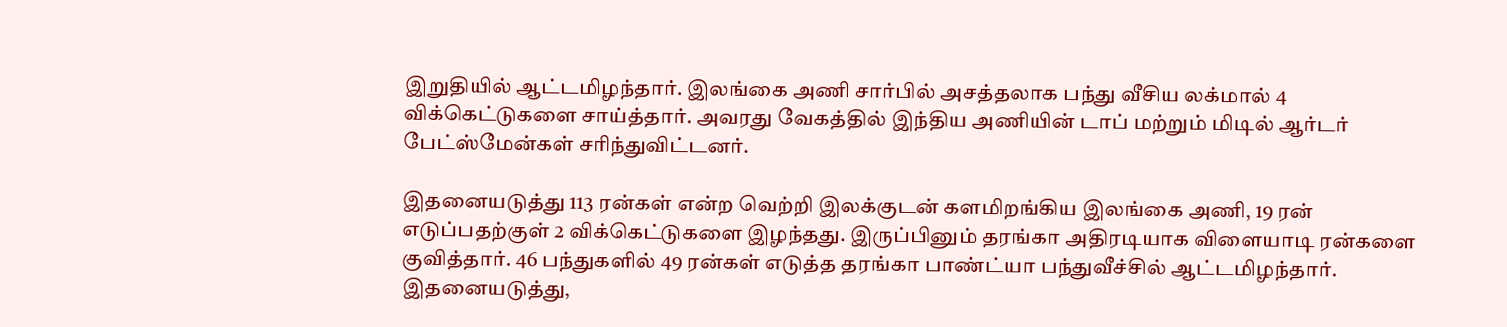இறுதியில் ஆட்டமிழந்தார். இலங்கை அணி சார்பில் அசத்தலாக பந்து வீசிய லக்மால் 4 விக்கெட்டுகளை சாய்த்தார். அவரது வேகத்தில் இந்திய அணியின் டாப் மற்றும் மிடில் ஆர்டர் பேட்ஸ்மேன்கள் சரிந்துவிட்டனர்.

இதனையடுத்து 113 ரன்கள் என்ற வெற்றி இலக்குடன் களமிறங்கிய இலங்கை அணி, 19 ரன் எடுப்பதற்குள் 2 விக்கெட்டுகளை இழந்தது. இருப்பினும் தரங்கா அதிரடியாக விளையாடி ரன்களை குவித்தார். 46 பந்துகளில் 49 ரன்கள் எடுத்த தரங்கா பாண்ட்யா பந்துவீச்சில் ஆட்டமிழந்தார். இதனையடுத்து,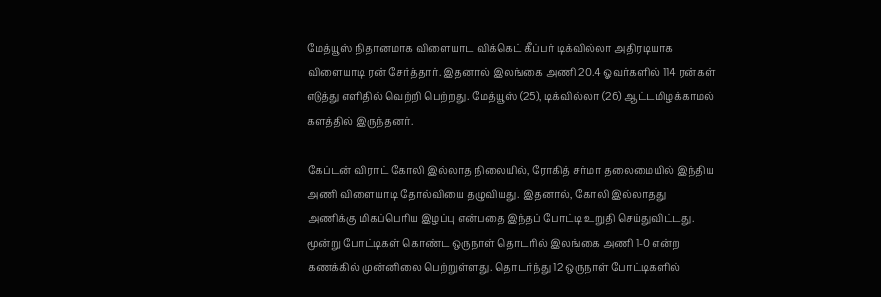மேத்யூஸ் நிதானமாக விளையாட விக்கெட் கீப்பர் டிக்வில்லா அதிரடியாக விளையாடி ரன் சேர்த்தார். இதனால் இலங்கை அணி 20.4 ஓவர்களில் 114 ரன்கள் எடுத்து எளிதில் வெற்றி பெற்றது. மேத்யூஸ் (25), டிக்வில்லா (26) ஆட்டமிழக்காமல் களத்தில் இருந்தனர்.

கேப்டன் விராட் கோலி இல்லாத நிலையில், ரோகித் சர்மா தலைமையில் இந்திய அணி விளையாடி தோல்வியை தழுவியது. இதனால், கோலி இல்லாதது அணிக்கு மிகப்பெரிய இழப்பு என்பதை இந்தப் போட்டி உறுதி செய்துவிட்டது. மூன்று போட்டிகள் கொண்ட ஒருநாள் தொடரில் இலங்கை அணி 1-0 என்ற கணக்கில் முன்னிலை பெற்றுள்ளது. தொடர்ந்து 12 ஒருநாள் போட்டிகளில்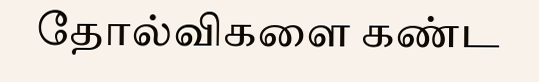தோல்விகளை கண்ட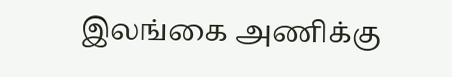இலங்கை அணிக்கு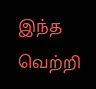இந்த வெற்றி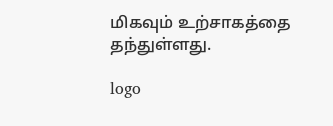மிகவும் உற்சாகத்தை தந்துள்ளது.

logo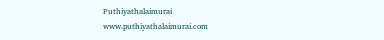Puthiyathalaimurai
www.puthiyathalaimurai.com